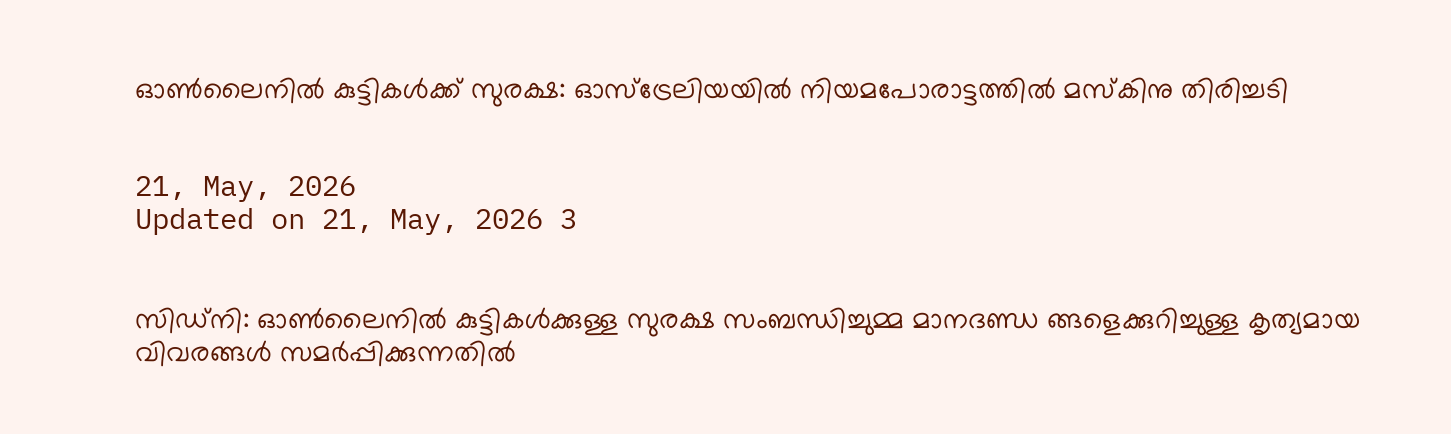ഓൺലൈനിൽ കുട്ടികൾക്ക് സുരക്ഷ: ഓസ്ട്രേലിയയിൽ നിയമപോരാട്ടത്തിൽ മസ്കിനു തിരിച്ചടി


21, May, 2026
Updated on 21, May, 2026 3


സിഡ്നി: ഓൺലൈനിൽ കുട്ടികൾക്കുള്ള സുരക്ഷ സംബന്ധിച്ചുമ്മ മാനദണ്ഡ ങ്ങളെക്കുറിച്ചുള്ള കൃത്യമായ വിവരങ്ങൾ സമർപ്പിക്കുന്നതിൽ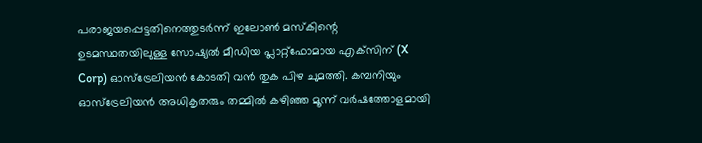പരാജയപ്പെട്ടതിനെത്തുടർന്ന് ഇലോൺ മസ്കിന്റെ ഉടമസ്ഥതയിലുള്ള സോഷ്യൽ മീഡിയ പ്ലാറ്റ്‌ഫോമായ എക്‌സിന് (X Corp) ഓസ്‌ട്രേലിയൻ കോടതി വൻ തുക പിഴ ചുമത്തി. കമ്പനിയും ഓസ്‌ട്രേലിയൻ അധികൃതരും തമ്മിൽ കഴിഞ്ഞ മൂന്ന് വർഷത്തോളമായി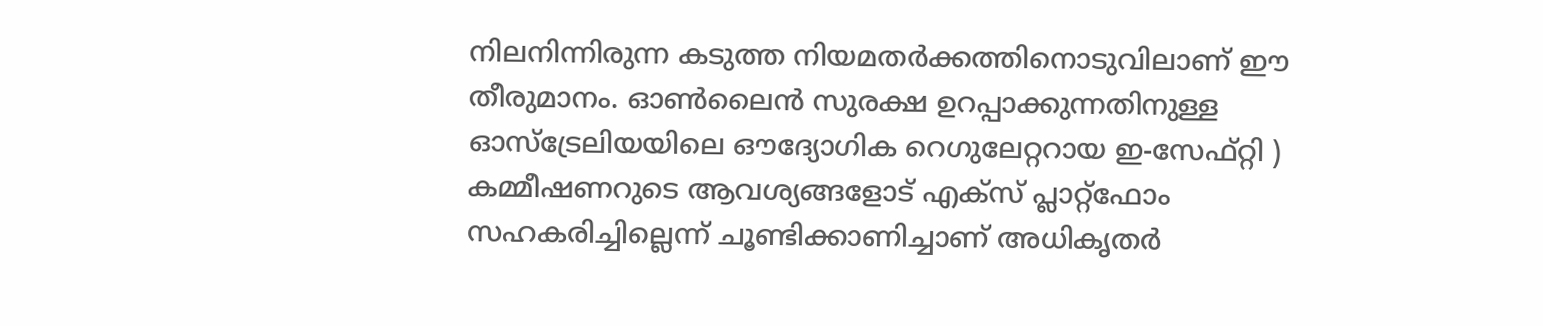നിലനിന്നിരുന്ന കടുത്ത നിയമതർക്കത്തിനൊടുവിലാണ് ഈ തീരുമാനം. ഓൺലൈൻ സുരക്ഷ ഉറപ്പാക്കുന്നതിനുള്ള ഓസ്‌ട്രേലിയയിലെ ഔദ്യോഗിക റെഗുലേറ്ററായ ഇ-സേഫ്റ്റി ) കമ്മീഷണറുടെ ആവശ്യങ്ങളോട് എക്സ് പ്ലാറ്റ്‌ഫോം സഹകരിച്ചില്ലെന്ന് ചൂണ്ടിക്കാണിച്ചാണ് അധികൃതർ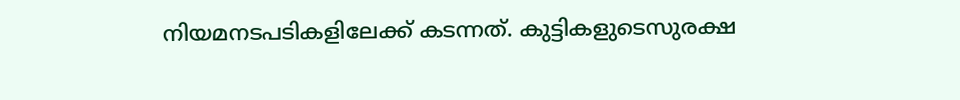നിയമനടപടികളിലേക്ക് കടന്നത്. കുട്ടികളുടെസുരക്ഷ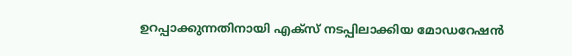ഉറപ്പാക്കുന്നതിനായി എക്സ് നടപ്പിലാക്കിയ മോഡറേഷൻ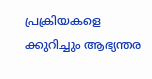പ്രക്രിയകളെ ക്കുറിച്ചും ആഭ്യന്തര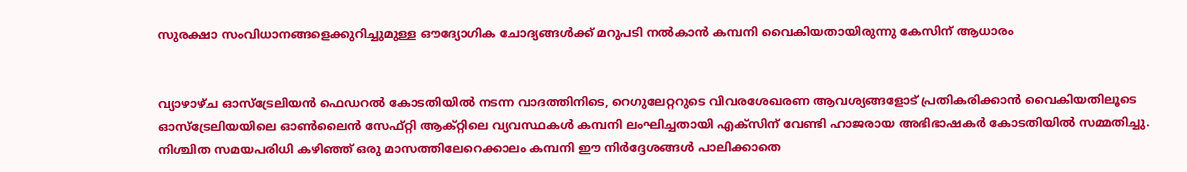സുരക്ഷാ സംവിധാനങ്ങളെക്കുറിച്ചുമുള്ള ഔദ്യോഗിക ചോദ്യങ്ങൾക്ക് മറുപടി നൽകാൻ കമ്പനി വൈകിയതായിരുന്നു കേസിന് ആധാരം


വ്യാഴാഴ്ച ഓസ്‌ട്രേലിയൻ ഫെഡറൽ കോടതിയിൽ നടന്ന വാദത്തിനിടെ, റെഗുലേറ്ററുടെ വിവരശേഖരണ ആവശ്യങ്ങളോട് പ്രതികരിക്കാൻ വൈകിയതിലൂടെ ഓസ്‌ട്രേലിയയിലെ ഓൺലൈൻ സേഫ്റ്റി ആക്റ്റിലെ വ്യവസ്ഥകൾ കമ്പനി ലംഘിച്ചതായി എക്‌സിന് വേണ്ടി ഹാജരായ അഭിഭാഷകർ കോടതിയിൽ സമ്മതിച്ചു. നിശ്ചിത സമയപരിധി കഴിഞ്ഞ് ഒരു മാസത്തിലേറെക്കാലം കമ്പനി ഈ നിർദ്ദേശങ്ങൾ പാലിക്കാതെ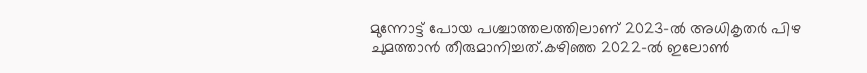മുന്നോട്ട് പോയ പശ്ചാത്തലത്തിലാണ് 2023-ൽ അധികൃതർ പിഴ ചുമത്താൻ തീരുമാനിച്ചത്.കഴിഞ്ഞ 2022-ൽ ഇലോൺ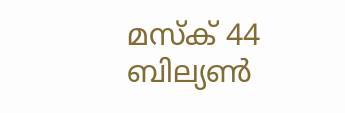മസ്ക് 44 ബില്യൺ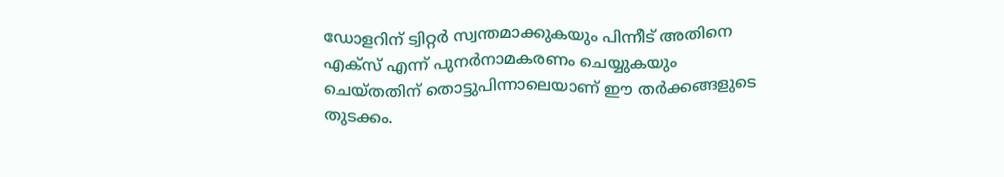ഡോളറിന് ട്വിറ്റർ സ്വന്തമാക്കുകയും പിന്നീട് അതിനെ എക്സ് എന്ന് പുനർനാമകരണം ചെയ്യുകയും ചെയ്തതിന് തൊട്ടുപിന്നാലെയാണ് ഈ തർക്കങ്ങളുടെ തുടക്കം.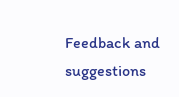Feedback and suggestions